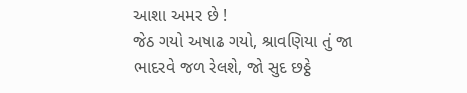આશા અમર છે !
જેઠ ગયો અષાઢ ગયો, શ્રાવણિયા તું જા
ભાદરવે જળ રેલશે, જો સુદ છઠ્ઠે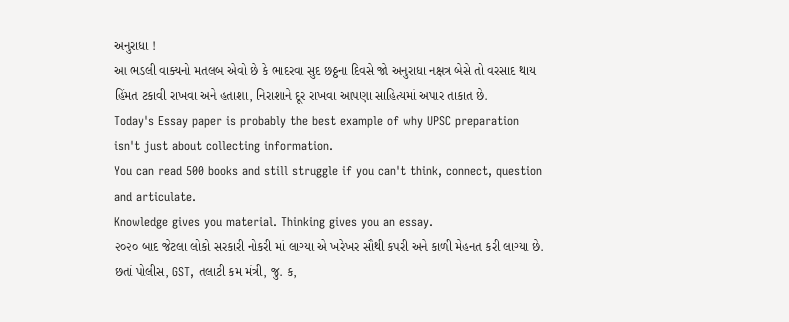અનુરાધા !
આ ભડલી વાક્યનો મતલબ એવો છે કે ભાદરવા સુદ છઠ્ઠના દિવસે જો અનુરાધા નક્ષત્ર બેસે તો વરસાદ થાય
હિંમત ટકાવી રાખવા અને હતાશા, નિરાશાને દૂર રાખવા આપણા સાહિત્યમાં અપાર તાકાત છે.
Today's Essay paper is probably the best example of why UPSC preparation isn't just about collecting information.
You can read 500 books and still struggle if you can't think, connect, question and articulate.
Knowledge gives you material. Thinking gives you an essay.
૨૦૨૦ બાદ જેટલા લોકો સરકારી નોકરી માં લાગ્યા એ ખરેખર સૌથી કપરી અને કાળી મેહનત કરી લાગ્યા છે. છતાં પોલીસ, GST, તલાટી કમ મંત્રી, જુ. ક,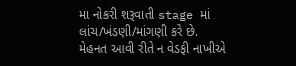મા નોકરી શરૂવાતી stage માં લાંચ/ખંડણી/માંગણી કરે છે.
મેહનત આવી રીતે ન વેડફી નાખીએ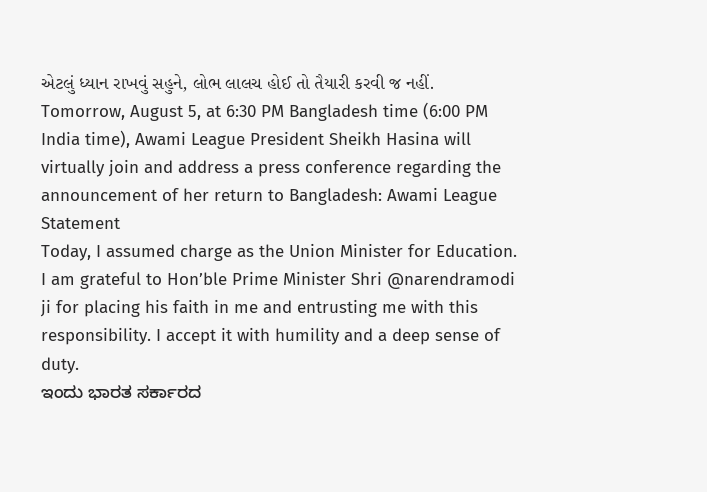એટલું ધ્યાન રાખવું સહુને, લોભ લાલચ હોઈ તો તૈયારી કરવી જ નહીં.
Tomorrow, August 5, at 6:30 PM Bangladesh time (6:00 PM India time), Awami League President Sheikh Hasina will virtually join and address a press conference regarding the announcement of her return to Bangladesh: Awami League Statement
Today, I assumed charge as the Union Minister for Education.
I am grateful to Hon’ble Prime Minister Shri @narendramodi ji for placing his faith in me and entrusting me with this responsibility. I accept it with humility and a deep sense of duty.
ಇಂದು ಭಾರತ ಸರ್ಕಾರದ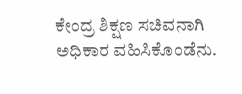ಕೇಂದ್ರ ಶಿಕ್ಷಣ ಸಚಿವನಾಗಿ ಅಧಿಕಾರ ವಹಿಸಿಕೊಂಡೆನು.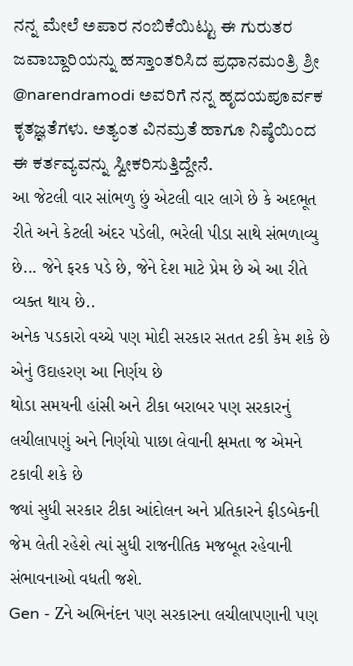ನನ್ನ ಮೇಲೆ ಅಪಾರ ನಂಬಿಕೆಯಿಟ್ಟು ಈ ಗುರುತರ ಜವಾಬ್ದಾರಿಯನ್ನು ಹಸ್ತಾಂತರಿಸಿದ ಪ್ರಧಾನಮಂತ್ರಿ ಶ್ರೀ @narendramodi ಅವರಿಗೆ ನನ್ನ ಹೃದಯಪೂರ್ವಕ ಕೃತಜ್ಞತೆಗಳು. ಅತ್ಯಂತ ವಿನಮ್ರತೆ ಹಾಗೂ ನಿಷ್ಠೆಯಿಂದ ಈ ಕರ್ತವ್ಯವನ್ನು ಸ್ವೀಕರಿಸುತ್ತಿದ್ದೇನೆ.
આ જેટલી વાર સાંભળુ છું એટલી વાર લાગે છે કે અદભૂત રીતે અને કેટલી અંદર પડેલી, ભરેલી પીડા સાથે સંભળાવ્યુ છે... જેને ફરક પડે છે, જેને દેશ માટે પ્રેમ છે એ આ રીતે વ્યક્ત થાય છે..
અનેક પડકારો વચ્ચે પણ મોદી સરકાર સતત ટકી કેમ શકે છે એનું ઉદાહરણ આ નિર્ણય છે
થોડા સમયની હાંસી અને ટીકા બરાબર પણ સરકારનું લચીલાપણું અને નિર્ણયો પાછા લેવાની ક્ષમતા જ એમને ટકાવી શકે છે
જ્યાં સુધી સરકાર ટીકા આંદોલન અને પ્રતિકારને ફીડબેકની જેમ લેતી રહેશે ત્યાં સુધી રાજનીતિક મજબૂત રહેવાની સંભાવનાઓ વધતી જશે.
Gen - Zને અભિનંદન પણ સરકારના લચીલાપણાની પણ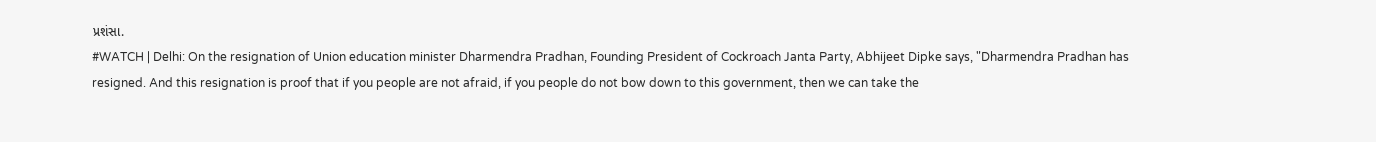પ્રશંસા.
#WATCH | Delhi: On the resignation of Union education minister Dharmendra Pradhan, Founding President of Cockroach Janta Party, Abhijeet Dipke says, "Dharmendra Pradhan has resigned. And this resignation is proof that if you people are not afraid, if you people do not bow down to this government, then we can take the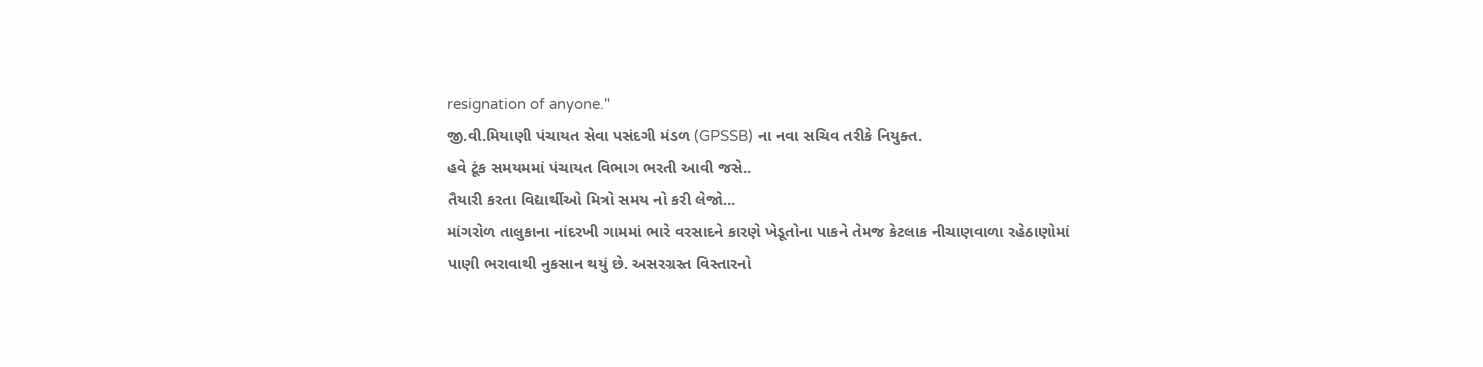resignation of anyone."
જી.વી.મિયાણી પંચાયત સેવા પસંદગી મંડળ (GPSSB) ના નવા સચિવ તરીકે નિયુક્ત.
હવે ટૂંક સમયમમાં પંચાયત વિભાગ ભરતી આવી જસે..
તૈયારી કરતા વિદ્યાર્થીઓ મિત્રો સમય નો કરી લેજો...
માંગરોળ તાલુકાના નાંદરખી ગામમાં ભારે વરસાદને કારણે ખેડૂતોના પાકને તેમજ કેટલાક નીચાણવાળા રહેઠાણોમાં પાણી ભરાવાથી નુકસાન થયું છે. અસરગ્રસ્ત વિસ્તારનો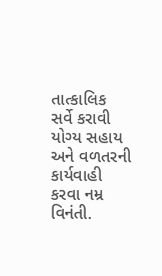તાત્કાલિક સર્વે કરાવી યોગ્ય સહાય અને વળતરની કાર્યવાહી કરવા નમ્ર વિનંતી.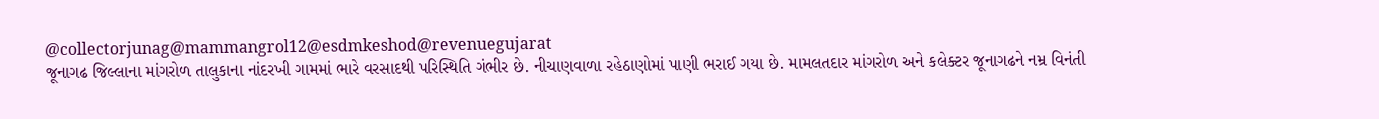@collectorjunag@mammangrol12@esdmkeshod@revenuegujarat
જૂનાગઢ જિલ્લાના માંગરોળ તાલુકાના નાંદરખી ગામમાં ભારે વરસાદથી પરિસ્થિતિ ગંભીર છે. નીચાણવાળા રહેઠાણોમાં પાણી ભરાઈ ગયા છે. મામલતદાર માંગરોળ અને કલેક્ટર જૂનાગઢને નમ્ર વિનંતી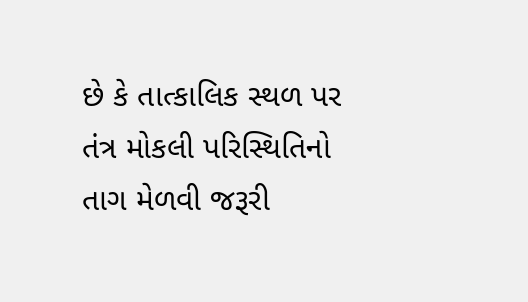છે કે તાત્કાલિક સ્થળ પર તંત્ર મોકલી પરિસ્થિતિનો તાગ મેળવી જરૂરી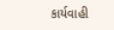કાર્યવાહી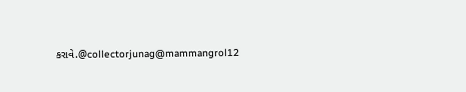કરાવે.@collectorjunag@mammangrol12